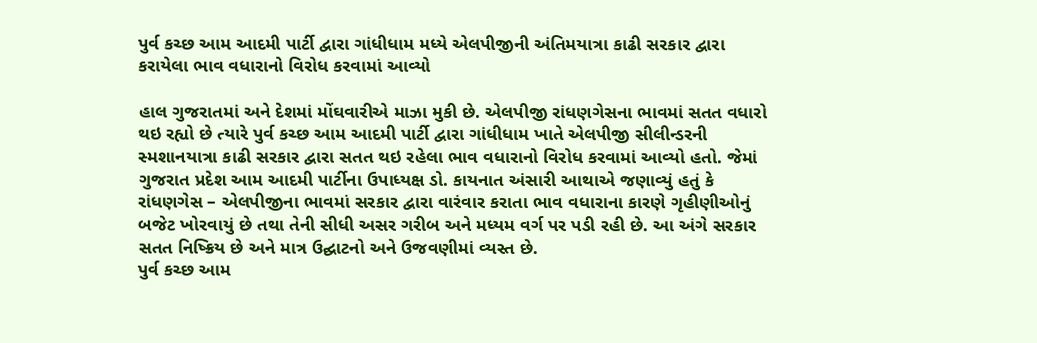પુર્વ કચ્છ આમ આદમી પાર્ટી દ્વારા ગાંધીધામ મધ્યે એલપીજીની અંતિમયાત્રા કાઢી સરકાર દ્વારા કરાયેલા ભાવ વધારાનો વિરોધ કરવામાં આવ્યો

હાલ ગુજરાતમાં અને દેશમાં મોંઘવારીએ માઝા મુકી છે. એલપીજી રાંધણગેસના ભાવમાં સતત વધારો થઇ રહ્યો છે ત્યારે પુર્વ કચ્છ આમ આદમી પાર્ટી દ્વારા ગાંધીધામ ખાતે એલપીજી સીલીન્ડરની સ્મશાનયાત્રા કાઢી સરકાર દ્વારા સતત થઇ રહેલા ભાવ વધારાનો વિરોધ કરવામાં આવ્યો હતો. જેમાં ગુજરાત પ્રદેશ આમ આદમી પાર્ટીના ઉપાધ્યક્ષ ડો. કાયનાત અંસારી આથાએ જણાવ્યું હતું કે રાંધણગેસ – એલપીજીના ભાવમાં સરકાર દ્વારા વારંવાર કરાતા ભાવ વધારાના કારણે ગૃહીણીઓનું બજેટ ખોરવાયું છે તથા તેની સીધી અસર ગરીબ અને મધ્યમ વર્ગ પર પડી રહી છે. આ અંગે સરકાર સતત નિષ્ક્રિય છે અને માત્ર ઉદ્ઘાટનો અને ઉજવણીમાં વ્યસ્ત છે.
પુર્વ કચ્છ આમ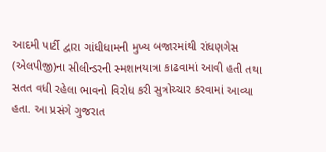આદમી પાર્ટી દ્વારા ગાંધીધામની મુખ્ય બજારમાંથી રાંધણગેસ (એલપીજી)ના સીલીન્ડરની સ્મશાનયાત્રા કાઢવામાં આવી હતી તથા સતત વધી રહેલા ભાવનો વિરોધ કરી સુત્રોચ્ચાર કરવામાં આવ્યા હતા. આ પ્રસંગે ગુજરાત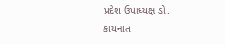પ્રદેશ ઉપાધ્યક્ષ ડો. કાયનાત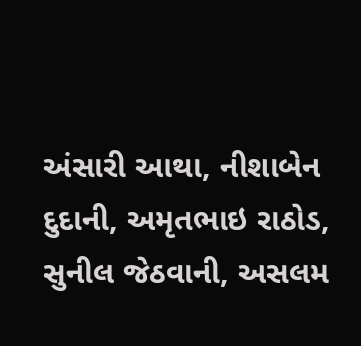અંસારી આથા, નીશાબેન દુદાની, અમૃતભાઇ રાઠોડ, સુનીલ જેઠવાની, અસલમ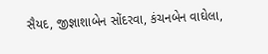સૈયદ, જીજ્ઞાશાબેન સોંદરવા, કંચનબેન વાઘેલા,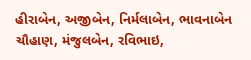હીરાબેન, અજીબેન, નિર્મલાબેન, ભાવનાબેન ચૌહાણ, મંજુલબેન, રવિભાઇ,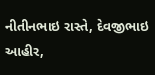નીતીનભાઇ રાસ્તે, દેવજીભાઇ આહીર,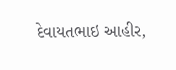દેવાયતભાઇ આહીર,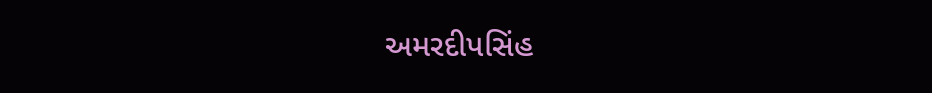અમરદીપસિંહ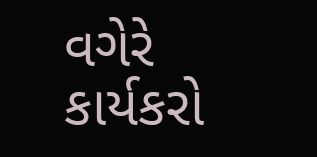વગેરે કાર્યકરો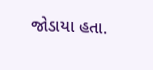જોડાયા હતા.